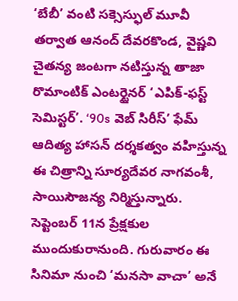‘బేబీ’ వంటి సక్సెస్ఫుల్ మూవీ తర్వాత ఆనంద్ దేవరకొండ, వైష్ణవి చైతన్య జంటగా నటిస్తున్న తాజా రొమాంటిక్ ఎంటర్టైనర్ ‘ఎపిక్-ఫస్ట్ సెమిస్టర్’. ‘90s వెబ్ సిరీస్’ ఫేమ్ ఆదిత్య హాసన్ దర్శకత్వం వహిస్తున్న ఈ చిత్రాన్ని సూర్యదేవర నాగవంశీ, సాయిసౌజన్య నిర్మిస్తున్నారు. సెప్టెంబర్ 11న ప్రేక్షకుల ముందుకురానుంది. గురువారం ఈ సినిమా నుంచి ‘మనసా వాచా’ అనే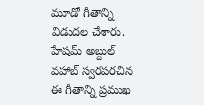మూడో గీతాన్ని విడుదల చేశారు.
హేషమ్ అబ్దుల్ వహాబ్ స్వరపరచిన ఈ గీతాన్ని ప్రముఖ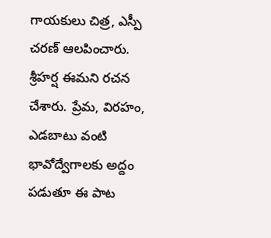గాయకులు చిత్ర, ఎస్పీ చరణ్ ఆలపించారు. శ్రీహర్ష ఈమని రచన చేశారు. ప్రేమ, విరహం, ఎడబాటు వంటి భావోద్వేగాలకు అద్దం పడుతూ ఈ పాట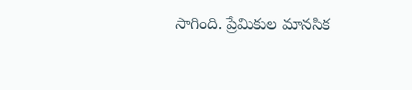సాగింది. ప్రేమికుల మానసిక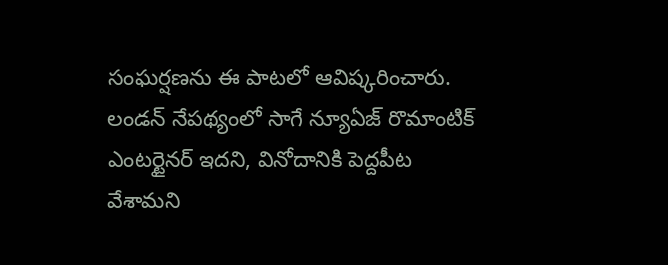సంఘర్షణను ఈ పాటలో ఆవిష్కరించారు. లండన్ నేపథ్యంలో సాగే న్యూఏజ్ రొమాంటిక్ ఎంటర్టైనర్ ఇదని, వినోదానికి పెద్దపీట వేశామని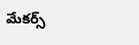మేకర్స్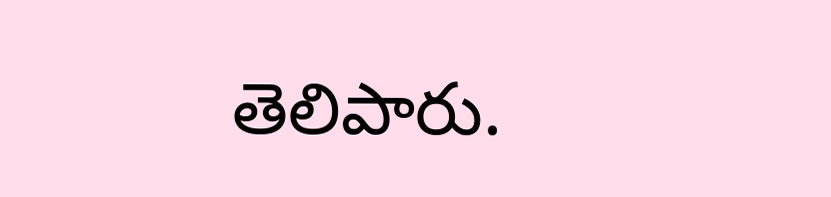తెలిపారు.